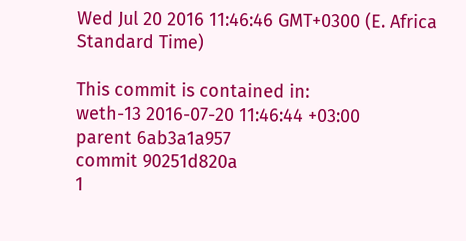Wed Jul 20 2016 11:46:46 GMT+0300 (E. Africa Standard Time)

This commit is contained in:
weth-13 2016-07-20 11:46:44 +03:00
parent 6ab3a1a957
commit 90251d820a
1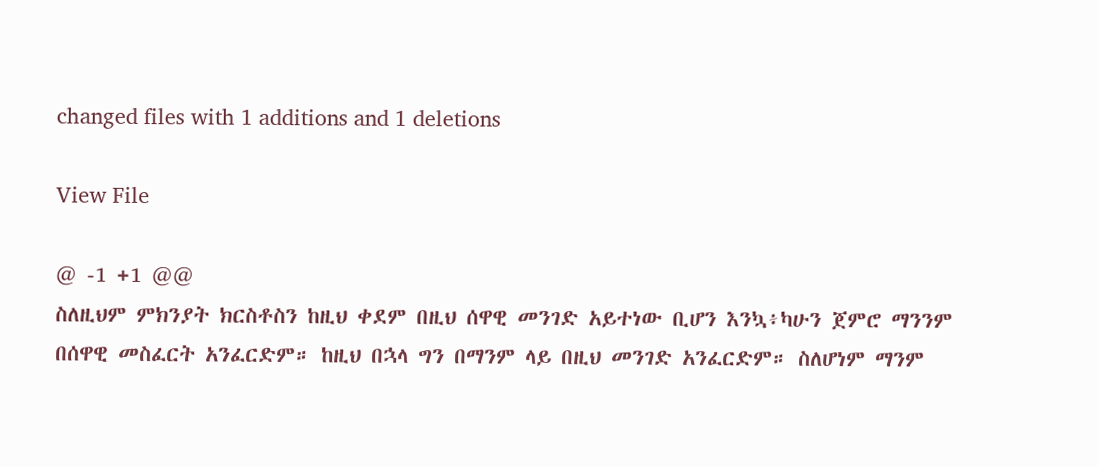changed files with 1 additions and 1 deletions

View File

@ -1 +1 @@
ስለዚህም ምክንያት ክርስቶስን ከዚህ ቀደም በዚህ ሰዋዊ መንገድ አይተነው ቢሆን እንኳ፥ካሁን ጀምሮ ማንንም በሰዋዊ መስፈርት አንፈርድም። ከዚህ በኋላ ግን በማንም ላይ በዚህ መንገድ አንፈርድም። ስለሆነም ማንም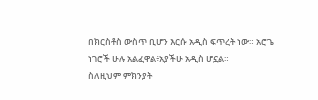በክርስቶስ ውስጥ ቢሆን እርሱ አዲስ ፍጥረት ነው። አሮጌ ነገሮች ሁሉ አልፈዋል፥አያችሁ አዲስ ሆኗል።
ስለዚህም ምክንያት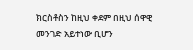ክርስቶስን ከዚህ ቀደም በዚህ ሰዋዊ መንገድ አይተነው ቢሆን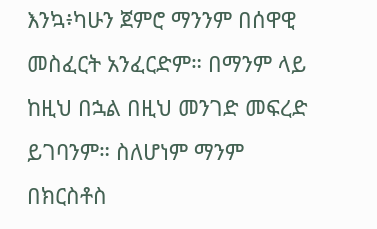እንኳ፥ካሁን ጀምሮ ማንንም በሰዋዊ መስፈርት አንፈርድም። በማንም ላይ ከዚህ በኋል በዚህ መንገድ መፍረድ ይገባንም። ስለሆነም ማንም በክርስቶስ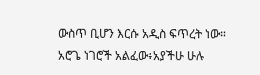ውስጥ ቢሆን እርሱ አዲስ ፍጥረት ነው። አሮጌ ነገሮች አልፈው፥አያችሁ ሁሉ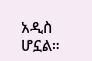አዲስ ሆኗል።